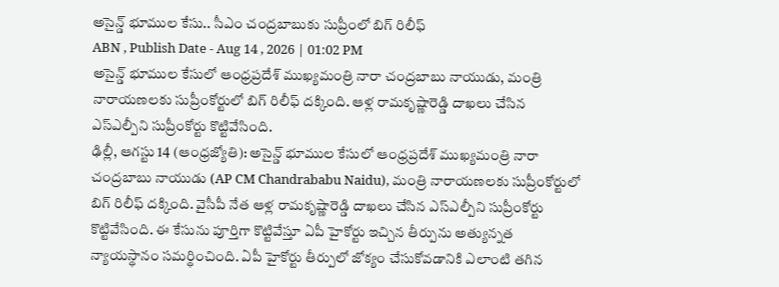అసైన్డ్ భూముల కేసు.. సీఎం చంద్రబాబుకు సుప్రీంలో బిగ్ రిలీఫ్
ABN , Publish Date - Aug 14 , 2026 | 01:02 PM
అసైన్డ్ భూముల కేసులో ఆంధ్రప్రదేశ్ ముఖ్యమంత్రి నారా చంద్రబాబు నాయుడు, మంత్రి నారాయణలకు సుప్రీంకోర్టులో బిగ్ రిలీఫ్ దక్కింది. ఆళ్ల రామకృష్ణారెడ్డి దాఖలు చేసిన ఎస్ఎల్పీని సుప్రీంకోర్టు కొట్టివేసింది.
ఢిల్లీ, ఆగస్టు 14 (ఆంధ్రజ్యోతి): అసైన్డ్ భూముల కేసులో ఆంధ్రప్రదేశ్ ముఖ్యమంత్రి నారా చంద్రబాబు నాయుడు (AP CM Chandrababu Naidu), మంత్రి నారాయణలకు సుప్రీంకోర్టులో బిగ్ రిలీఫ్ దక్కింది. వైసీపీ నేత ఆళ్ల రామకృష్ణారెడ్డి దాఖలు చేసిన ఎస్ఎల్పీని సుప్రీంకోర్టు కొట్టివేసింది. ఈ కేసును పూర్తిగా కొట్టివేస్తూ ఏపీ హైకోర్టు ఇచ్చిన తీర్పును అత్యున్నత న్యాయస్థానం సమర్థించింది. ఏపీ హైకోర్టు తీర్పులో జోక్యం చేసుకోవడానికి ఎలాంటి తగిన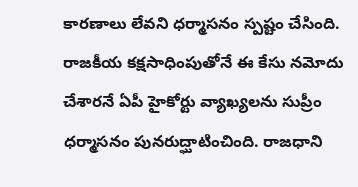కారణాలు లేవని ధర్మాసనం స్పష్టం చేసింది.
రాజకీయ కక్షసాధింపుతోనే ఈ కేసు నమోదు చేశారనే ఏపీ హైకోర్టు వ్యాఖ్యలను సుప్రీం ధర్మాసనం పునరుద్ఘాటించింది. రాజధాని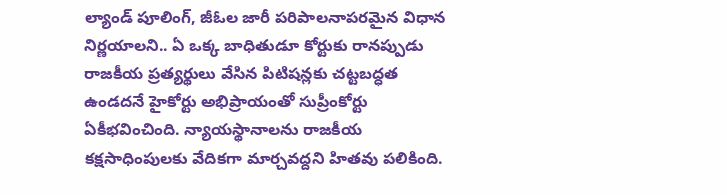ల్యాండ్ పూలింగ్, జీఓల జారీ పరిపాలనాపరమైన విధాన నిర్ణయాలని.. ఏ ఒక్క బాధితుడూ కోర్టుకు రానప్పుడు రాజకీయ ప్రత్యర్థులు వేసిన పిటిషన్లకు చట్టబద్ధత ఉండదనే హైకోర్టు అభిప్రాయంతో సుప్రీంకోర్టు ఏకీభవించింది. న్యాయస్థానాలను రాజకీయ కక్షసాధింపులకు వేదికగా మార్చవద్దని హితవు పలికింది.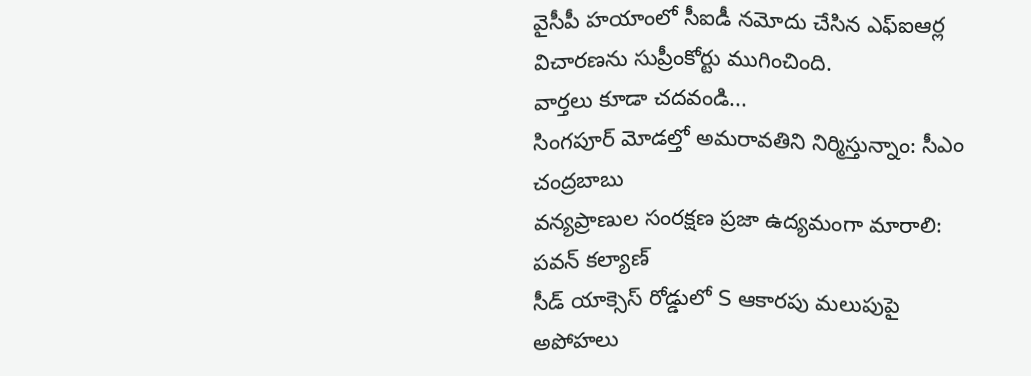వైసీపీ హయాంలో సీఐడీ నమోదు చేసిన ఎఫ్ఐఆర్ల విచారణను సుప్రీంకోర్టు ముగించింది.
వార్తలు కూడా చదవండి...
సింగపూర్ మోడల్తో అమరావతిని నిర్మిస్తున్నాం: సీఎం చంద్రబాబు
వన్యప్రాణుల సంరక్షణ ప్రజా ఉద్యమంగా మారాలి: పవన్ కల్యాణ్
సీడ్ యాక్సెస్ రోడ్డులో S ఆకారపు మలుపుపై అపోహలు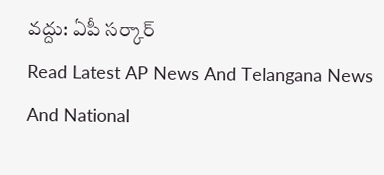వద్దు: ఏపీ సర్కార్
Read Latest AP News And Telangana News And National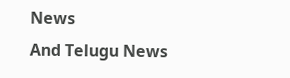News
And Telugu News